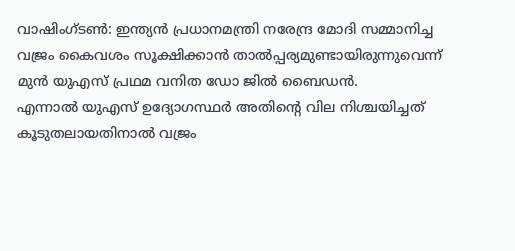വാഷിംഗ്ടൺ: ഇന്ത്യൻ പ്രധാനമന്ത്രി നരേന്ദ്ര മോദി സമ്മാനിച്ച വജ്രം കൈവശം സൂക്ഷിക്കാൻ താൽപ്പര്യമുണ്ടായിരുന്നുവെന്ന് മുൻ യുഎസ് പ്രഥമ വനിത ഡോ ജിൽ ബൈഡൻ.
എന്നാൽ യുഎസ് ഉദ്യോഗസ്ഥർ അതിന്റെ വില നിശ്ചയിച്ചത് കൂടുതലായതിനാൽ വജ്രം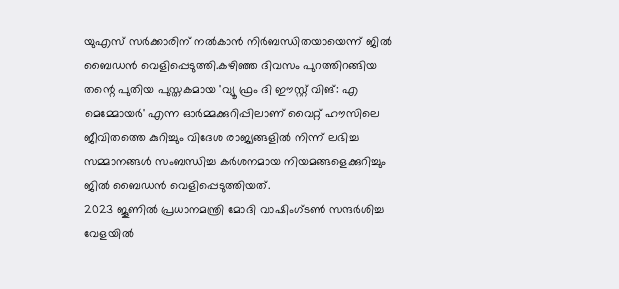യുഎസ് സർക്കാരിന് നൽകാൻ നിർബന്ധിതയായെന്ന് ജിൽ ബൈഡൻ വെളിപ്പെടുത്തി.കഴിഞ്ഞ ദിവസം പുറത്തിറങ്ങിയ തന്റെ പുതിയ പുസ്തകമായ 'വ്യൂ ഫ്രം ദി ഈസ്റ്റ് വിങ്: എ മെമ്മോയർ' എന്ന ഓർമ്മക്കുറിപ്പിലാണ് വൈറ്റ് ഹൗസിലെ ജീവിതത്തെ കുറിച്ചും വിദേശ രാജ്യങ്ങളിൽ നിന്ന് ലഭിച്ച സമ്മാനങ്ങൾ സംബന്ധിച്ച കർശനമായ നിയമങ്ങളെക്കുറിച്ചും ജിൽ ബൈഡൻ വെളിപ്പെടുത്തിയത്.
2023 ജൂണിൽ പ്രധാനമന്ത്രി മോദി വാഷിംഗ്ടൺ സന്ദർശിച്ച വേളയിൽ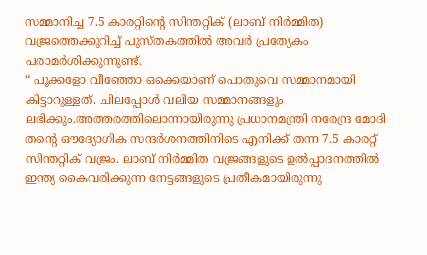സമ്മാനിച്ച 7.5 കാരറ്റിന്റെ സിന്തറ്റിക് (ലാബ് നിർമ്മിത) വജ്രത്തെക്കുറിച്ച് പുസ്തകത്തിൽ അവർ പ്രത്യേകം പരാമർശിക്കുന്നുണ്ട്.
“ പൂക്കളോ വീഞ്ഞോ ഒക്കെയാണ് പൊതുവെ സമ്മാനമായി കിട്ടാറുള്ളത്. ചിലപ്പോൾ വലിയ സമ്മാനങ്ങളും ലഭിക്കും.അത്തരത്തിലൊന്നായിരുന്നു പ്രധാനമന്ത്രി നരേന്ദ്ര മോദി തന്റെ ഔദ്യോഗിക സന്ദർശനത്തിനിടെ എനിക്ക് തന്ന 7.5 കാരറ്റ് സിന്തറ്റിക് വജ്രം. ലാബ് നിർമ്മിത വജ്രങ്ങളുടെ ഉൽപ്പാദനത്തിൽ ഇന്ത്യ കൈവരിക്കുന്ന നേട്ടങ്ങളുടെ പ്രതീകമായിരുന്നു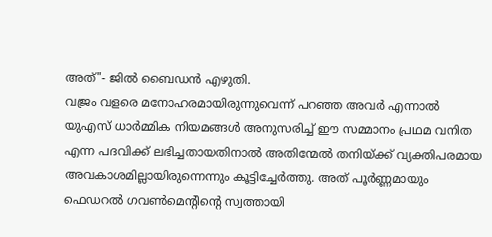അത്"- ജിൽ ബൈഡൻ എഴുതി.
വജ്രം വളരെ മനോഹരമായിരുന്നുവെന്ന് പറഞ്ഞ അവർ എന്നാൽ യുഎസ് ധാർമ്മിക നിയമങ്ങൾ അനുസരിച്ച് ഈ സമ്മാനം പ്രഥമ വനിത എന്ന പദവിക്ക് ലഭിച്ചതായതിനാൽ അതിന്മേൽ തനിയ്ക്ക് വ്യക്തിപരമായ അവകാശമില്ലായിരുന്നെന്നും കൂട്ടിച്ചേർത്തു. അത് പൂർണ്ണമായും ഫെഡറൽ ഗവൺമെന്റിന്റെ സ്വത്തായി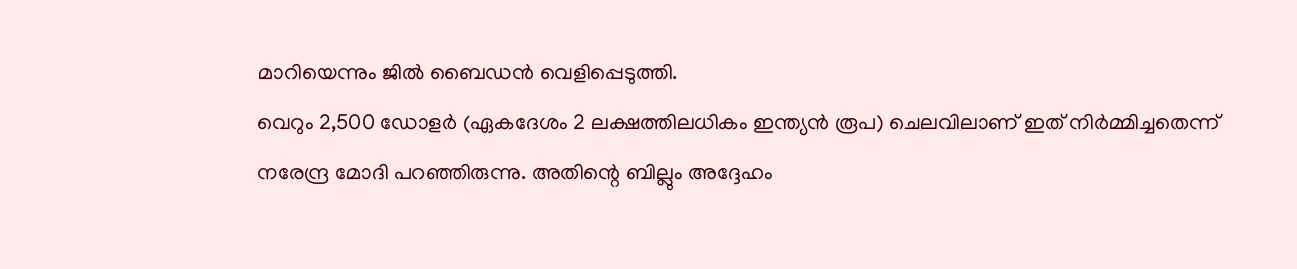മാറിയെന്നും ജിൽ ബൈഡൻ വെളിപ്പെടുത്തി.
വെറും 2,500 ഡോളർ (ഏകദേശം 2 ലക്ഷത്തിലധികം ഇന്ത്യൻ രൂപ) ചെലവിലാണ് ഇത് നിർമ്മിച്ചതെന്ന് നരേന്ദ്ര മോദി പറഞ്ഞിരുന്നു. അതിന്റെ ബില്ലും അദ്ദേഹം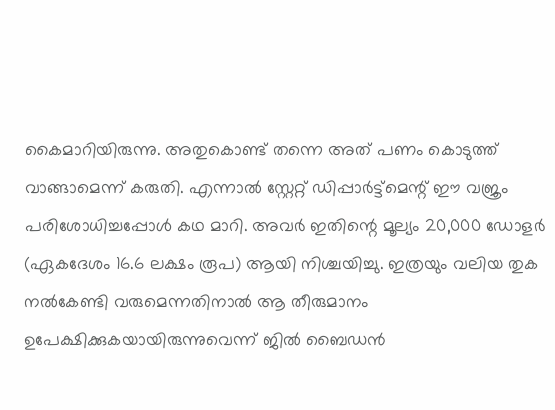കൈമാറിയിരുന്നു. അതുകൊണ്ട് തന്നെ അത് പണം കൊടുത്ത് വാങ്ങാമെന്ന് കരുതി. എന്നാൽ സ്റ്റേറ്റ് ഡിപ്പാർട്ട്മെന്റ് ഈ വജ്രം പരിശോധിച്ചപ്പോൾ കഥ മാറി. അവർ ഇതിന്റെ മൂല്യം 20,000 ഡോളർ (ഏകദേശം 16.6 ലക്ഷം രൂപ) ആയി നിശ്ചയിച്ചു. ഇത്രയും വലിയ തുക നൽകേണ്ടി വരുമെന്നതിനാൽ ആ തീരുമാനം ഉപേക്ഷിക്കുകയായിരുന്നുവെന്ന് ജിൽ ബൈഡൻ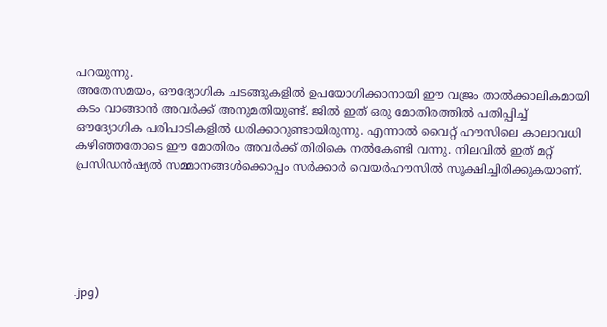പറയുന്നു.
അതേസമയം, ഔദ്യോഗിക ചടങ്ങുകളിൽ ഉപയോഗിക്കാനായി ഈ വജ്രം താൽക്കാലികമായി കടം വാങ്ങാൻ അവർക്ക് അനുമതിയുണ്ട്. ജിൽ ഇത് ഒരു മോതിരത്തിൽ പതിപ്പിച്ച് ഔദ്യോഗിക പരിപാടികളിൽ ധരിക്കാറുണ്ടായിരുന്നു. എന്നാൽ വൈറ്റ് ഹൗസിലെ കാലാവധി കഴിഞ്ഞതോടെ ഈ മോതിരം അവർക്ക് തിരികെ നൽകേണ്ടി വന്നു. നിലവിൽ ഇത് മറ്റ് പ്രസിഡൻഷ്യൽ സമ്മാനങ്ങൾക്കൊപ്പം സർക്കാർ വെയർഹൗസിൽ സൂക്ഷിച്ചിരിക്കുകയാണ്.






.jpg)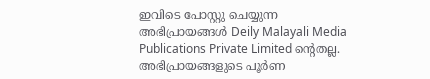ഇവിടെ പോസ്റ്റു ചെയ്യുന്ന അഭിപ്രായങ്ങൾ Deily Malayali Media Publications Private Limited ന്റെതല്ല. അഭിപ്രായങ്ങളുടെ പൂർണ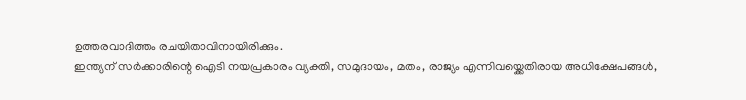ഉത്തരവാദിത്തം രചയിതാവിനായിരിക്കും.
ഇന്ത്യന് സർക്കാരിന്റെ ഐടി നയപ്രകാരം വ്യക്തി, സമുദായം, മതം, രാജ്യം എന്നിവയ്ക്കെതിരായ അധിക്ഷേപങ്ങൾ,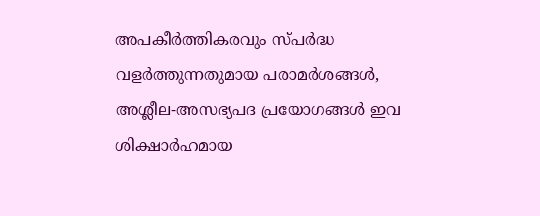അപകീർത്തികരവും സ്പർദ്ധ വളർത്തുന്നതുമായ പരാമർശങ്ങൾ, അശ്ലീല-അസഭ്യപദ പ്രയോഗങ്ങൾ ഇവ ശിക്ഷാർഹമായ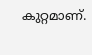കുറ്റമാണ്.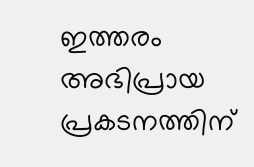ഇത്തരം അഭിപ്രായ പ്രകടനത്തിന്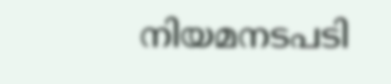നിയമനടപടി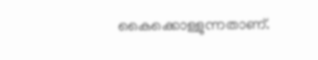കൈക്കൊള്ളുന്നതാണ്.